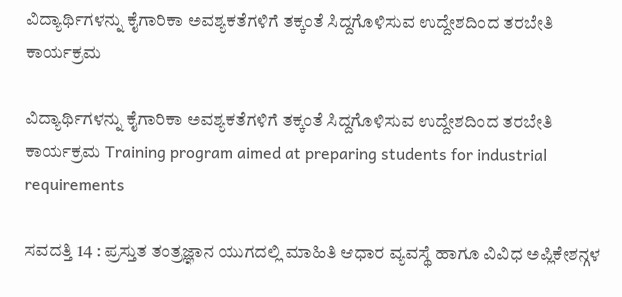ವಿದ್ಯಾರ್ಥಿಗಳನ್ನು ಕೈಗಾರಿಕಾ ಅವಶ್ಯಕತೆಗಳಿಗೆ ತಕ್ಕಂತೆ ಸಿದ್ದಗೊಳಿಸುವ ಉದ್ದೇಶದಿಂದ ತರಬೇತಿ ಕಾರ್ಯಕ್ರಮ

ವಿದ್ಯಾರ್ಥಿಗಳನ್ನು ಕೈಗಾರಿಕಾ ಅವಶ್ಯಕತೆಗಳಿಗೆ ತಕ್ಕಂತೆ ಸಿದ್ದಗೊಳಿಸುವ ಉದ್ದೇಶದಿಂದ ತರಬೇತಿ ಕಾರ್ಯಕ್ರಮ Training program aimed at preparing students for industrial requirements

ಸವದತ್ತಿ 14 : ಪ್ರಸ್ತುತ ತಂತ್ರಜ್ಞಾನ ಯುಗದಲ್ಲಿ ಮಾಹಿತಿ ಆಧಾರ ವ್ಯವಸ್ಥೆ ಹಾಗೂ ವಿವಿಧ ಅಪ್ಲಿಕೇಶನ್ಗಳ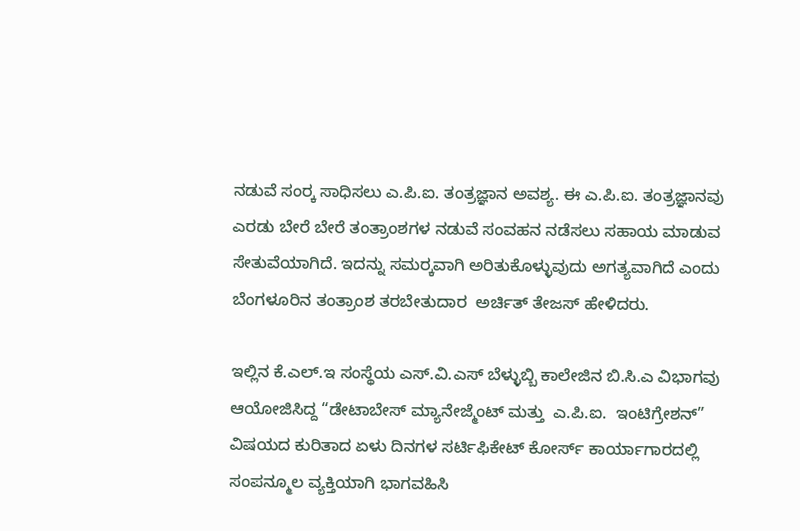ನಡುವೆ ಸಂರ‍್ಕ ಸಾಧಿಸಲು ಎ.ಪಿ.ಐ. ತಂತ್ರಜ್ಞಾನ ಅವಶ್ಯ. ಈ ಎ.ಪಿ.ಐ. ತಂತ್ರಜ್ಞಾನವು ಎರಡು ಬೇರೆ ಬೇರೆ ತಂತ್ರಾಂಶಗಳ ನಡುವೆ ಸಂವಹನ ನಡೆಸಲು ಸಹಾಯ ಮಾಡುವ ಸೇತುವೆಯಾಗಿದೆ. ಇದನ್ನು ಸಮರ‍್ಕವಾಗಿ ಅರಿತುಕೊಳ್ಳುವುದು ಅಗತ್ಯವಾಗಿದೆ ಎಂದು ಬೆಂಗಳೂರಿನ ತಂತ್ರಾಂಶ ತರಬೇತುದಾರ  ಅರ್ಚಿತ್ ತೇಜಸ್ ಹೇಳಿದರು.

ಇಲ್ಲಿನ ಕೆ.ಎಲ್‌.ಇ ಸಂಸ್ಥೆಯ ಎಸ್‌.ವಿ.ಎಸ್ ಬೆಳ್ಳುಬ್ಬಿ ಕಾಲೇಜಿನ ಬಿ.ಸಿ.ಎ ವಿಭಾಗವು ಆಯೋಜಿಸಿದ್ದ “ಡೇಟಾಬೇಸ್ ಮ್ಯಾನೇಜ್ಮೆಂಟ್ ಮತ್ತು  ಎ.ಪಿ.ಐ.  ಇಂಟಿಗ್ರೇಶನ್‌” ವಿಷಯದ ಕುರಿತಾದ ಏಳು ದಿನಗಳ ಸರ್ಟಿಫಿಕೇಟ್ ಕೋರ್ಸ್‌ ಕಾರ್ಯಾಗಾರದಲ್ಲಿ ಸಂಪನ್ಮೂಲ ವ್ಯಕ್ತಿಯಾಗಿ ಭಾಗವಹಿಸಿ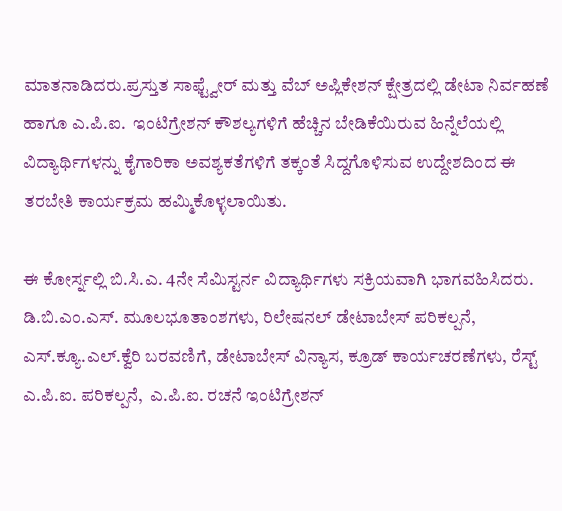ಮಾತನಾಡಿದರು.ಪ್ರಸ್ತುತ ಸಾಫ್ಟ್ವೇರ್ ಮತ್ತು ವೆಬ್ ಅಪ್ಲಿಕೇಶನ್ ಕ್ಷೇತ್ರದಲ್ಲಿ ಡೇಟಾ ನಿರ್ವಹಣೆ ಹಾಗೂ ಎ.ಪಿ.ಐ.  ಇಂಟಿಗ್ರೇಶನ್ ಕೌಶಲ್ಯಗಳಿಗೆ ಹೆಚ್ಚಿನ ಬೇಡಿಕೆಯಿರುವ ಹಿನ್ನೆಲೆಯಲ್ಲಿ ವಿದ್ಯಾರ್ಥಿಗಳನ್ನು ಕೈಗಾರಿಕಾ ಅವಶ್ಯಕತೆಗಳಿಗೆ ತಕ್ಕಂತೆ ಸಿದ್ದಗೊಳಿಸುವ ಉದ್ದೇಶದಿಂದ ಈ ತರಬೇತಿ ಕಾರ್ಯಕ್ರಮ ಹಮ್ಮಿಕೊಳ್ಳಲಾಯಿತು.

ಈ ಕೋರ್ಸ್ನಲ್ಲಿ ಬಿ.ಸಿ.ಎ. 4ನೇ ಸೆಮಿಸ್ಟರ್ನ ವಿದ್ಯಾರ್ಥಿಗಳು ಸಕ್ರಿಯವಾಗಿ ಭಾಗವಹಿಸಿದರು. ಡಿ.ಬಿ.ಎಂ.ಎಸ್‌. ಮೂಲಭೂತಾಂಶಗಳು, ರಿಲೇಷನಲ್ ಡೇಟಾಬೇಸ್ ಪರಿಕಲ್ಪನೆ, ಎಸ್‌.ಕ್ಯೂ.ಎಲ್‌.ಕ್ವೆರಿ ಬರವಣಿಗೆ, ಡೇಟಾಬೇಸ್ ವಿನ್ಯಾಸ, ಕ್ರೂಡ್ ಕಾರ್ಯಚರಣೆಗಳು, ರೆಸ್ಟ್‌ ಎ.ಪಿ.ಐ. ಪರಿಕಲ್ಪನೆ,  ಎ.ಪಿ.ಐ. ರಚನೆ ಇಂಟಿಗ್ರೇಶನ್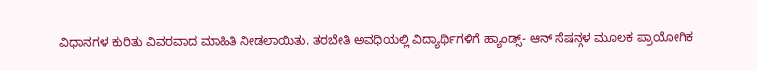ವಿಧಾನಗಳ ಕುರಿತು ವಿವರವಾದ ಮಾಹಿತಿ ನೀಡಲಾಯಿತು. ತರಬೇತಿ ಅವಧಿಯಲ್ಲಿ ವಿದ್ಯಾರ್ಥಿಗಳಿಗೆ ಹ್ಯಾಂಡ್ಸ್‌- ಆನ್ ಸೆಷನ್ಗಳ ಮೂಲಕ ಪ್ರಾಯೋಗಿಕ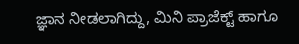ಜ್ಞಾನ ನೀಡಲಾಗಿದ್ದು, ಮಿನಿ ಪ್ರಾಜೆಕ್ಟ್‌ ಹಾಗೂ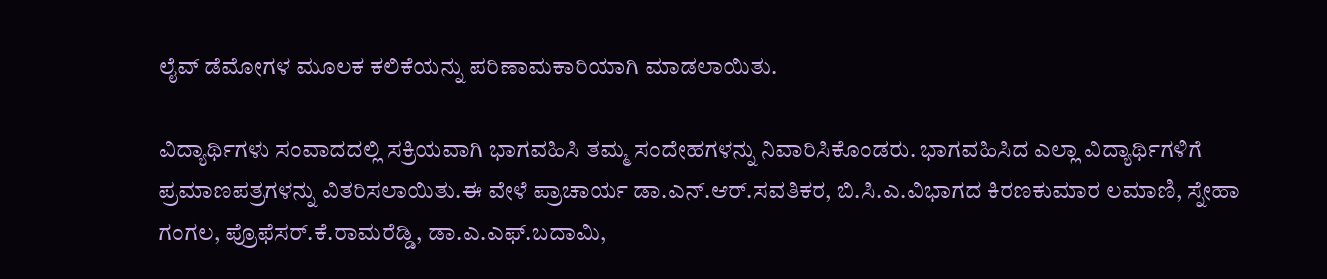ಲೈವ್ ಡೆಮೋಗಳ ಮೂಲಕ ಕಲಿಕೆಯನ್ನು ಪರಿಣಾಮಕಾರಿಯಾಗಿ ಮಾಡಲಾಯಿತು.

ವಿದ್ಯಾರ್ಥಿಗಳು ಸಂವಾದದಲ್ಲಿ ಸಕ್ರಿಯವಾಗಿ ಭಾಗವಹಿಸಿ ತಮ್ಮ ಸಂದೇಹಗಳನ್ನು ನಿವಾರಿಸಿಕೊಂಡರು. ಭಾಗವಹಿಸಿದ ಎಲ್ಲಾ ವಿದ್ಯಾರ್ಥಿಗಳಿಗೆ ಪ್ರಮಾಣಪತ್ರಗಳನ್ನು ವಿತರಿಸಲಾಯಿತು.ಈ ವೇಳೆ ಪ್ರಾಚಾರ್ಯ ಡಾ.ಎನ್‌.ಆರ್‌.ಸವತಿಕರ, ಬಿ.ಸಿ.ಎ.ವಿಭಾಗದ ಕಿರಣಕುಮಾರ ಲಮಾಣಿ, ಸ್ನೇಹಾ ಗಂಗಲ, ಪ್ರೊಫೆಸರ್‌.ಕೆ.ರಾಮರೆಡ್ಡಿ, ಡಾ.ಎ.ಎಫ್‌.ಬದಾಮಿ,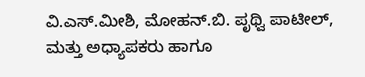ವಿ.ಎಸ್‌.ಮೀಶಿ, ಮೋಹನ್‌.ಬಿ. ಪೃಥ್ವಿ ಪಾಟೀಲ್, ಮತ್ತು ಅಧ್ಯಾಪಕರು ಹಾಗೂ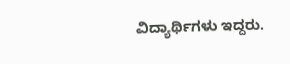ವಿದ್ಯಾರ್ಥಿಗಳು ಇದ್ದರು.